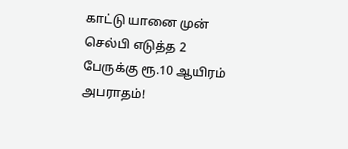காட்டு யானை முன் செல்பி எடுத்த 2 பேருக்கு ரூ.10 ஆயிரம் அபராதம்!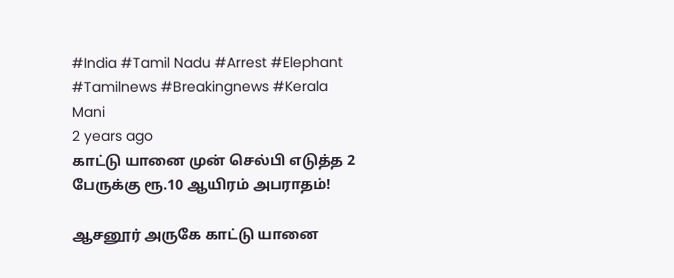#India #Tamil Nadu #Arrest #Elephant #Tamilnews #Breakingnews #Kerala
Mani
2 years ago
காட்டு யானை முன் செல்பி எடுத்த 2 பேருக்கு ரூ.10 ஆயிரம் அபராதம்!

ஆசனூர் அருகே காட்டு யானை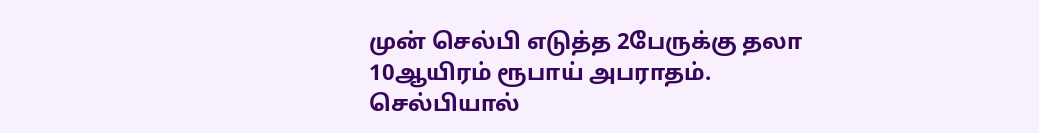முன் செல்பி எடுத்த 2பேருக்கு தலா 10ஆயிரம் ரூபாய் அபராதம். செல்பியால்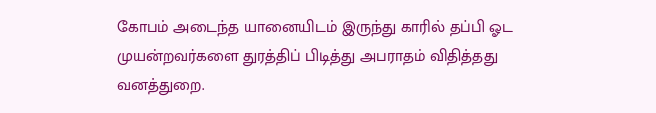கோபம் அடைந்த யானையிடம் இருந்து காரில் தப்பி ஓட முயன்றவர்களை துரத்திப் பிடித்து அபராதம் விதித்தது வனத்துறை.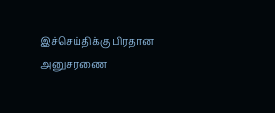இச்செய்திக்கு பிரதான அனுசரணை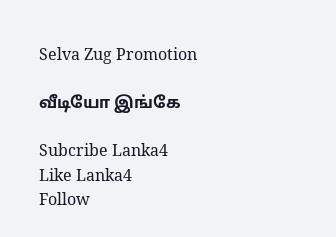Selva Zug Promotion

வீடியோ இங்கே

Subcribe Lanka4
Like Lanka4
Follow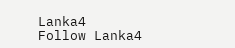Lanka4
Follow Lanka4